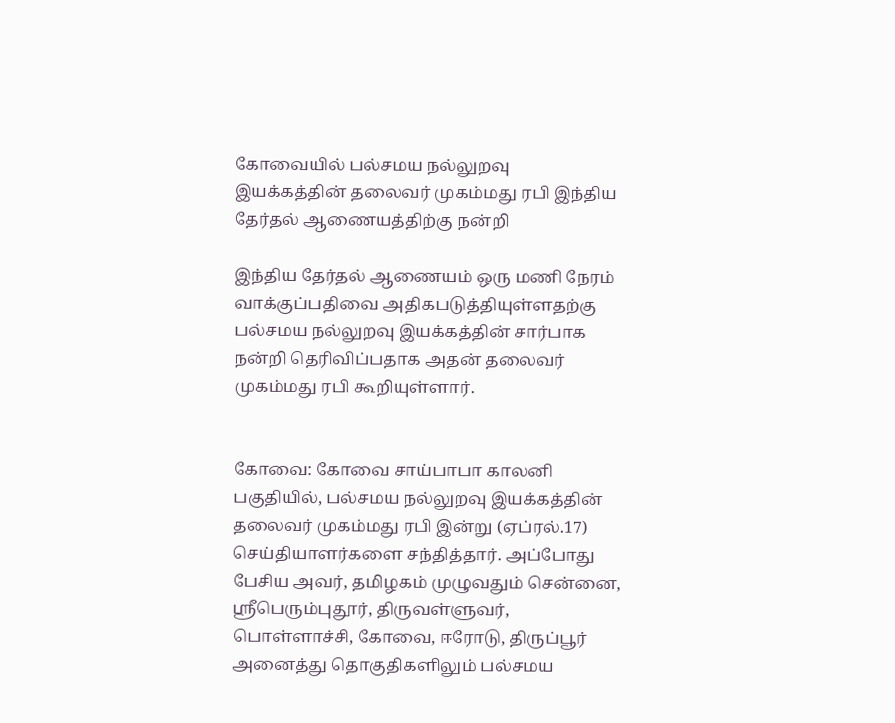கோவையில் பல்சமய நல்லுறவு இயக்கத்தின் தலைவர் முகம்மது ரபி இந்திய தேர்தல் ஆணையத்திற்கு நன்றி

இந்திய தேர்தல் ஆணையம் ஒரு மணி நேரம் வாக்குப்பதிவை அதிகபடுத்தியுள்ளதற்கு பல்சமய நல்லுறவு இயக்கத்தின் சார்பாக நன்றி தெரிவிப்பதாக அதன் தலைவர் முகம்மது ரபி கூறியுள்ளார்.


கோவை: கோவை சாய்பாபா காலனி பகுதியில், பல்சமய நல்லுறவு இயக்கத்தின் தலைவர் முகம்மது ரபி இன்று (ஏப்ரல்.17) செய்தியாளர்களை சந்தித்தார். அப்போது பேசிய அவர், தமிழகம் முழுவதும் சென்னை, ஸ்ரீபெரும்புதூர், திருவள்ளுவர், பொள்ளாச்சி, கோவை, ஈரோடு, திருப்பூர் அனைத்து தொகுதிகளிலும் பல்சமய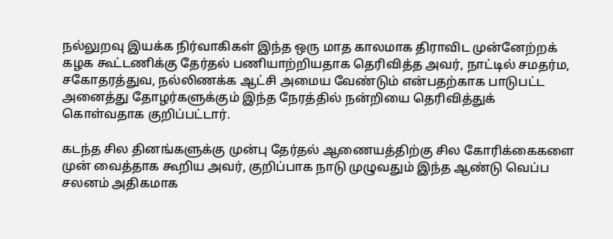நல்லுறவு இயக்க நிர்வாகிகள் இந்த ஒரு மாத காலமாக திராவிட முன்னேற்றக் கழக கூட்டணிக்கு தேர்தல் பணியாற்றியதாக தெரிவித்த அவர், நாட்டில் சமதர்ம, சகோதரத்துவ, நல்லிணக்க ஆட்சி அமைய வேண்டும் என்பதற்காக பாடுபட்ட அனைத்து தோழர்களுக்கும் இந்த நேரத்தில் நன்றியை தெரிவித்துக் கொள்வதாக குறிப்பட்டார்.

கடந்த சில தினங்களுக்கு முன்பு தேர்தல் ஆணையத்திற்கு சில கோரிக்கைகளை முன் வைத்தாக கூறிய அவர், குறிப்பாக நாடு முழுவதும் இந்த ஆண்டு வெப்ப சலனம் அதிகமாக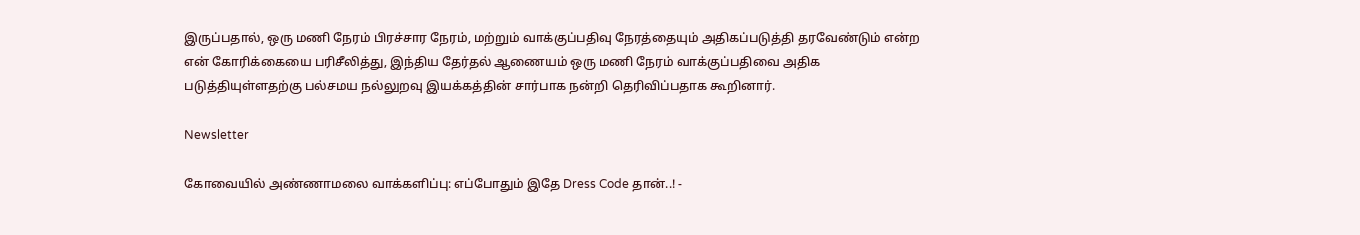இருப்பதால், ஒரு மணி நேரம் பிரச்சார நேரம், மற்றும் வாக்குப்பதிவு நேரத்தையும் அதிகப்படுத்தி தரவேண்டும் என்ற என் கோரிக்கையை பரிசீலித்து, இந்திய தேர்தல் ஆணையம் ஒரு மணி நேரம் வாக்குப்பதிவை அதிக படுத்தியுள்ளதற்கு பல்சமய நல்லுறவு இயக்கத்தின் சார்பாக நன்றி தெரிவிப்பதாக கூறினார்.

Newsletter

கோவையில் அண்ணாமலை வாக்களிப்பு: எப்போதும் இதே Dress Code தான்..! -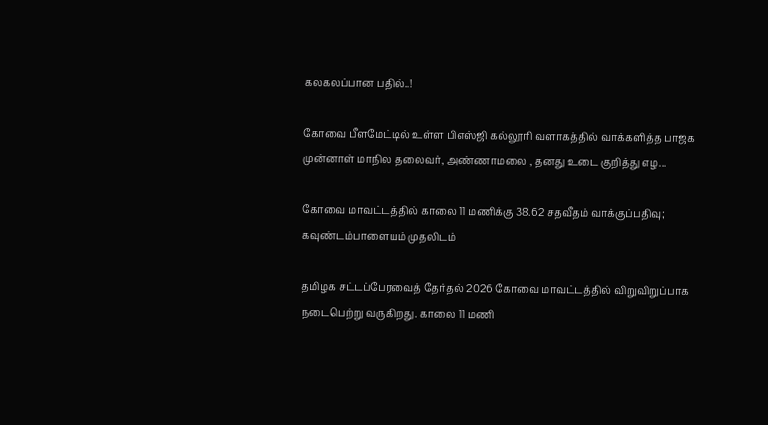கலகலப்பான பதில்..!

கோவை பீளமேட்டில் உள்ள பிஎஸ்ஜி கல்லூரி வளாகத்தில் வாக்களித்த பாஜக முன்னாள் மாநில தலைவர், அண்ணாமலை , தனது உடை குறித்து எழ...

கோவை மாவட்டத்தில் காலை 11 மணிக்கு 38.62 சதவீதம் வாக்குப்பதிவு; கவுண்டம்பாளையம் முதலிடம்

தமிழக சட்டப்பேரவைத் தேர்தல் 2026 கோவை மாவட்டத்தில் விறுவிறுப்பாக நடைபெற்று வருகிறது. காலை 11 மணி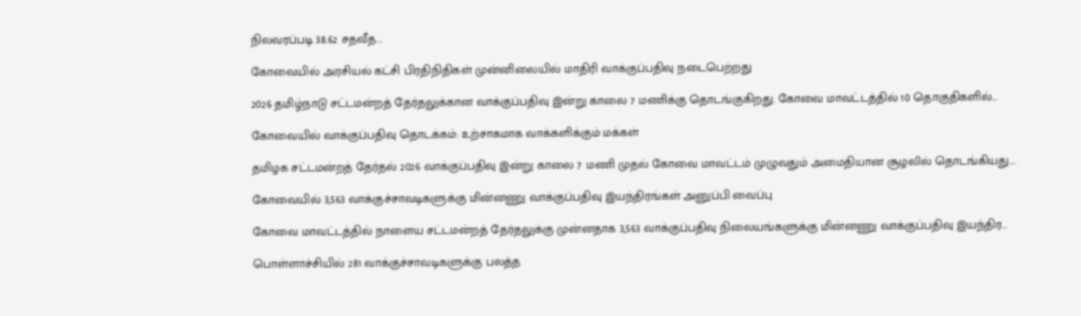நிலவரப்படி 38.62 சதவீத...

கோவையில் அரசியல் கட்சி பிரதிநிதிகள் முன்னிலையில் மாதிரி வாக்குப்பதிவு நடைபெற்றது

2026 தமிழ்நாடு சட்டமன்றத் தேர்தலுக்கான வாக்குப்பதிவு இன்று காலை 7 மணிக்கு தொடங்குகிறது. கோவை மாவட்டத்தில் 10 தொகுதிகளில்...

கோவையில் வாக்குப்பதிவு தொடக்கம்: உற்சாகமாக வாக்களிக்கும் மக்கள்

தமிழக சட்டமன்றத் தேர்தல் 2026 வாக்குப்பதிவு இன்று காலை 7 மணி முதல் கோவை மாவட்டம் முழுவதும் அமைதியான சூழலில் தொடங்கியது....

கோவையில் 3,563 வாக்குச்சாவடிகளுக்கு மின்னணு வாக்குப்பதிவு இயந்திரங்கள் அனுப்பி வைப்பு

கோவை மாவட்டத்தில் நாளைய சட்டமன்றத் தேர்தலுக்கு முன்னதாக 3,563 வாக்குப்பதிவு நிலையங்களுக்கு மின்னணு வாக்குப்பதிவு இயந்திர...

பொள்ளாச்சியில் 281 வாக்குச்சாவடிகளுக்கு பலத்த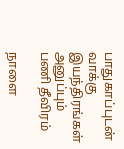பாதுகாப்புடன் வாக்கு இயந்திரங்கள் அனுப்பும் பணி தீவிரம்

நாளை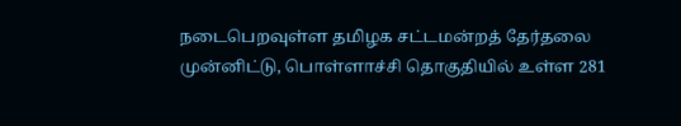நடைபெறவுள்ள தமிழக சட்டமன்றத் தேர்தலை முன்னிட்டு, பொள்ளாச்சி தொகுதியில் உள்ள 281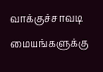வாக்குச்சாவடி மையங்களுக்கு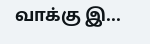வாக்கு இ...